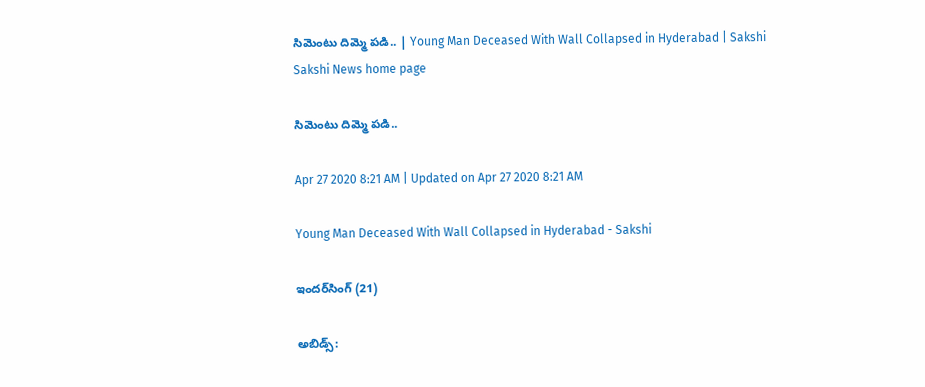సిమెంటు దిమ్మె పడి.. | Young Man Deceased With Wall Collapsed in Hyderabad | Sakshi
Sakshi News home page

సిమెంటు దిమ్మె పడి..

Apr 27 2020 8:21 AM | Updated on Apr 27 2020 8:21 AM

Young Man Deceased With Wall Collapsed in Hyderabad - Sakshi

ఇందర్‌సింగ్‌ (21)

అబిడ్స్‌: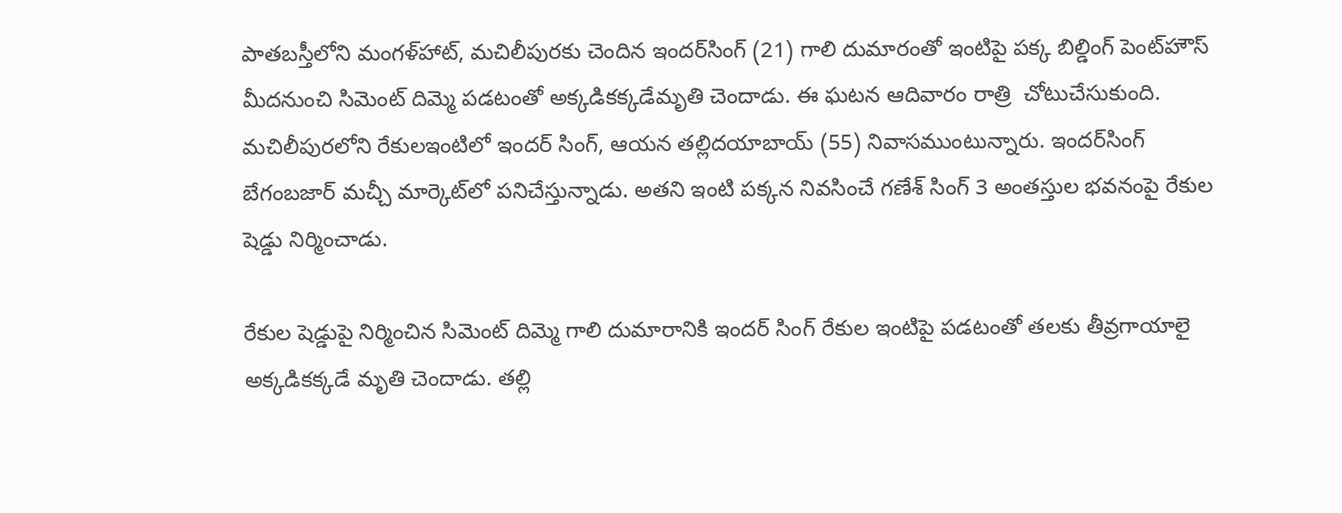పాతబస్తీలోని మంగళ్‌హాట్, మచిలీపురకు చెందిన ఇందర్‌సింగ్‌ (21) గాలి దుమారంతో ఇంటిపై పక్క బిల్డింగ్‌ పెంట్‌హౌస్‌ మీదనుంచి సిమెంట్‌ దిమ్మె పడటంతో అక్కడికక్కడేమృతి చెందాడు. ఈ ఘటన ఆదివారం రాత్రి  చోటుచేసుకుంది. మచిలీపురలోని రేకులఇంటిలో ఇందర్‌ సింగ్, ఆయన తల్లిదయాబాయ్‌ (55) నివాసముంటున్నారు. ఇందర్‌సింగ్‌ బేగంబజార్‌ మచ్చీ మార్కెట్‌లో పనిచేస్తున్నాడు. అతని ఇంటి పక్కన నివసించే గణేశ్‌ సింగ్‌ 3 అంతస్తుల భవనంపై రేకుల షెడ్డు నిర్మించాడు.

రేకుల షెడ్డుపై నిర్మించిన సిమెంట్‌ దిమ్మె గాలి దుమారానికి ఇందర్‌ సింగ్‌ రేకుల ఇంటిపై పడటంతో తలకు తీవ్రగాయాలై అక్కడికక్కడే మృతి చెందాడు. తల్లి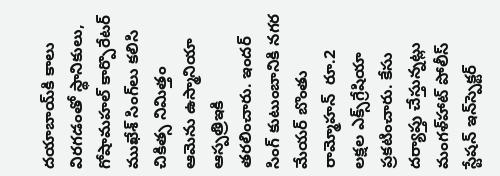దయాబాయ్‌కి కాలు విరగడంతో స్థానికులు, గోషామహల్‌ కార్పొరేటర్‌ ముఖేశ్‌ సింగ్‌లు కలిసి చికిత్స నిమిత్తం ఆమెను ఉస్మానియా ఆస్పత్రిఇకి తరలించారు. ఇందర్‌ సింగ్‌ కుటుంబానికి నగర మేయర్‌ బొంతు రామ్మోహన్‌  రూ.2 లక్షల ఎక్స్‌గ్రేషియా ప్రకటించారు. కేసు దర్యాప్తు చేస్తున్నట్లు మంగళ్‌హాట్‌ పోలీస్‌ స్టేషన్‌ ఇన్‌స్పెక్టర్‌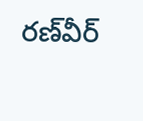రణ్‌వీర్‌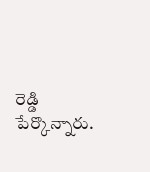రెడ్డి పేర్కొన్నారు.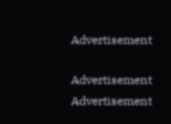Advertisement

Advertisement
Advertisement